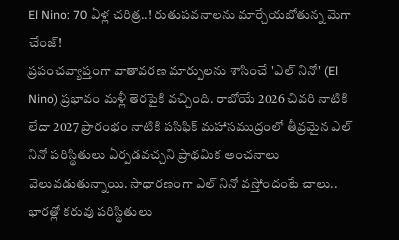El Nino: 70 ఏళ్ల చరిత్ర..! రుతుపవనాలను మార్చేయబోతున్న మెగా చేంజ్!
ప్రపంచవ్యాప్తంగా వాతావరణ మార్పులను శాసించే 'ఎల్ నినో' (El Nino) ప్రభావం మళ్లీ తెరపైకి వచ్చింది. రాబోయే 2026 చివరి నాటికి లేదా 2027 ప్రారంభం నాటికి పసిఫిక్ మహాసముద్రంలో తీవ్రమైన ఎల్ నినో పరిస్థితులు ఏర్పడవచ్చని ప్రాథమిక అంచనాలు వెలువడుతున్నాయి. సాధారణంగా ఎల్ నినో వస్తోందంటే చాలు.. భారత్లో కరువు పరిస్థితులు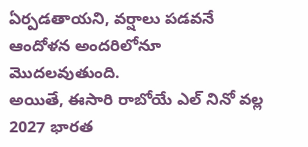ఏర్పడతాయని, వర్షాలు పడవనే ఆందోళన అందరిలోనూ మొదలవుతుంది.
అయితే, ఈసారి రాబోయే ఎల్ నినో వల్ల 2027 భారత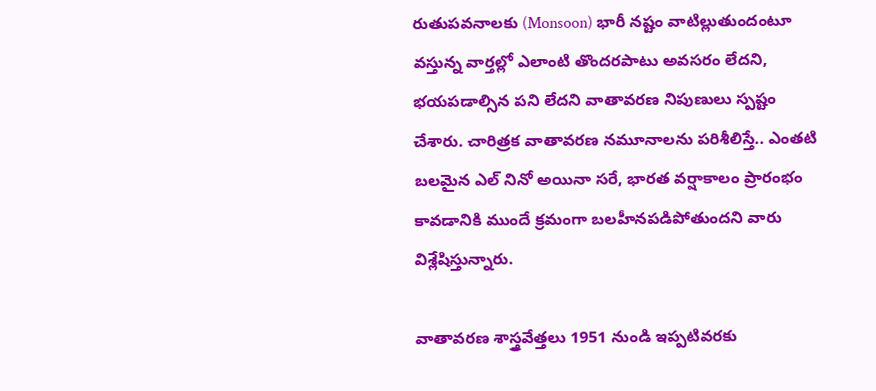రుతుపవనాలకు (Monsoon) భారీ నష్టం వాటిల్లుతుందంటూ వస్తున్న వార్తల్లో ఎలాంటి తొందరపాటు అవసరం లేదని, భయపడాల్సిన పని లేదని వాతావరణ నిపుణులు స్పష్టం చేశారు. చారిత్రక వాతావరణ నమూనాలను పరిశీలిస్తే.. ఎంతటి బలమైన ఎల్ నినో అయినా సరే, భారత వర్షాకాలం ప్రారంభం కావడానికి ముందే క్రమంగా బలహీనపడిపోతుందని వారు విశ్లేషిస్తున్నారు.

వాతావరణ శాస్త్రవేత్తలు 1951 నుండి ఇప్పటివరకు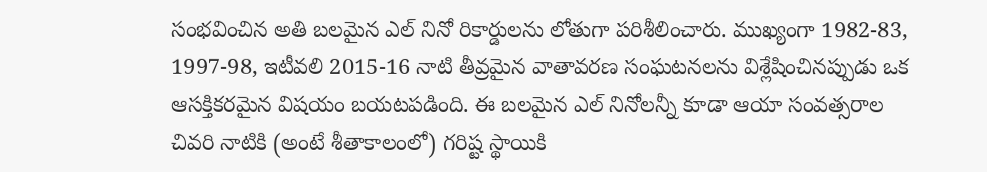సంభవించిన అతి బలమైన ఎల్ నినో రికార్డులను లోతుగా పరిశీలించారు. ముఖ్యంగా 1982-83, 1997-98, ఇటీవలి 2015-16 నాటి తీవ్రమైన వాతావరణ సంఘటనలను విశ్లేషించినప్పుడు ఒక ఆసక్తికరమైన విషయం బయటపడింది. ఈ బలమైన ఎల్ నినోలన్నీ కూడా ఆయా సంవత్సరాల చివరి నాటికి (అంటే శీతాకాలంలో) గరిష్ట స్థాయికి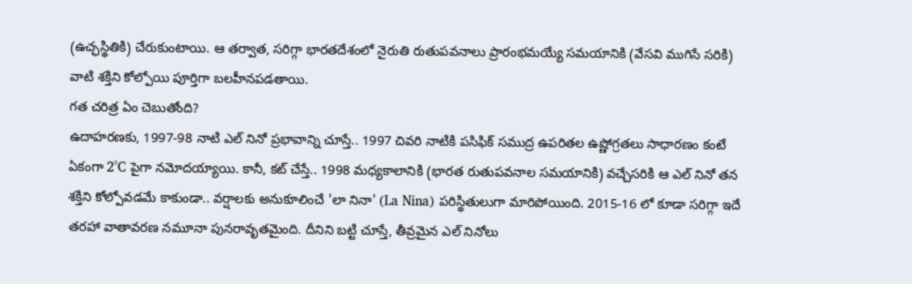(ఉచ్ఛస్థితికి) చేరుకుంటాయి. ఆ తర్వాత, సరిగ్గా భారతదేశంలో నైరుతి రుతుపవనాలు ప్రారంభమయ్యే సమయానికి (వేసవి ముగిసే సరికి) వాటి శక్తిని కోల్పోయి పూర్తిగా బలహీనపడతాయి.
గత చరిత్ర ఏం చెబుతోంది?
ఉదాహరణకు, 1997-98 నాటి ఎల్ నినో ప్రభావాన్ని చూస్తే.. 1997 చివరి నాటికి పసిఫిక్ సముద్ర ఉపరితల ఉష్ణోగ్రతలు సాధారణం కంటే ఏకంగా 2°C పైగా నమోదయ్యాయి. కానీ, కట్ చేస్తే.. 1998 మధ్యకాలానికి (భారత రుతుపవనాల సమయానికి) వచ్చేసరికి ఆ ఎల్ నినో తన శక్తిని కోల్పోవడమే కాకుండా.. వర్షాలకు అనుకూలించే 'లా నినా' (La Nina) పరిస్థితులుగా మారిపోయింది. 2015-16 లో కూడా సరిగ్గా ఇదే తరహా వాతావరణ నమూనా పునరావృతమైంది. దీనిని బట్టి చూస్తే, తీవ్రమైన ఎల్ నినోలు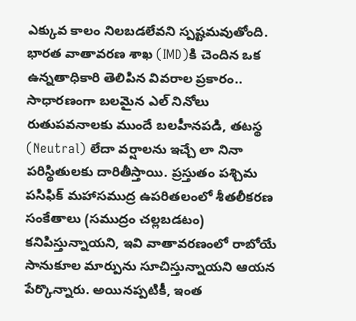ఎక్కువ కాలం నిలబడలేవని స్పష్టమవుతోంది.
భారత వాతావరణ శాఖ (IMD)కి చెందిన ఒక ఉన్నతాధికారి తెలిపిన వివరాల ప్రకారం.. సాధారణంగా బలమైన ఎల్ నినోలు రుతుపవనాలకు ముందే బలహీనపడి, తటస్థ (Neutral) లేదా వర్షాలను ఇచ్చే లా నినా పరిస్థితులకు దారితీస్తాయి. ప్రస్తుతం పశ్చిమ పసిఫిక్ మహాసముద్ర ఉపరితలంలో శీతలీకరణ సంకేతాలు (సముద్రం చల్లబడటం) కనిపిస్తున్నాయని, ఇవి వాతావరణంలో రాబోయే సానుకూల మార్పును సూచిస్తున్నాయని ఆయన పేర్కొన్నారు. అయినప్పటికీ, ఇంత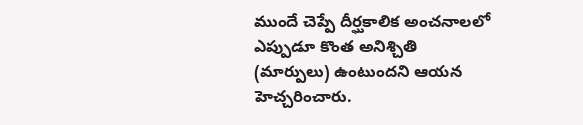ముందే చెప్పే దీర్ఘకాలిక అంచనాలలో ఎప్పుడూ కొంత అనిశ్చితి (మార్పులు) ఉంటుందని ఆయన హెచ్చరించారు.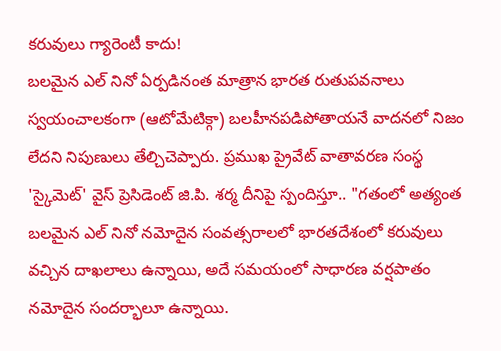కరువులు గ్యారెంటీ కాదు!
బలమైన ఎల్ నినో ఏర్పడినంత మాత్రాన భారత రుతుపవనాలు స్వయంచాలకంగా (ఆటోమేటిక్గా) బలహీనపడిపోతాయనే వాదనలో నిజం లేదని నిపుణులు తేల్చిచెప్పారు. ప్రముఖ ప్రైవేట్ వాతావరణ సంస్థ 'స్కైమెట్' వైస్ ప్రెసిడెంట్ జి.పి. శర్మ దీనిపై స్పందిస్తూ.. "గతంలో అత్యంత బలమైన ఎల్ నినో నమోదైన సంవత్సరాలలో భారతదేశంలో కరువులు వచ్చిన దాఖలాలు ఉన్నాయి, అదే సమయంలో సాధారణ వర్షపాతం నమోదైన సందర్భాలూ ఉన్నాయి.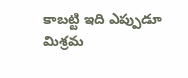కాబట్టి ఇది ఎప్పుడూ మిశ్రమ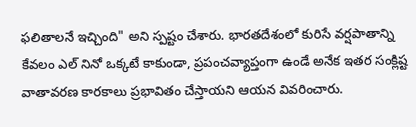ఫలితాలనే ఇచ్చింది" అని స్పష్టం చేశారు. భారతదేశంలో కురిసే వర్షపాతాన్ని కేవలం ఎల్ నినో ఒక్కటే కాకుండా, ప్రపంచవ్యాప్తంగా ఉండే అనేక ఇతర సంక్లిష్ట వాతావరణ కారకాలు ప్రభావితం చేస్తాయని ఆయన వివరించారు.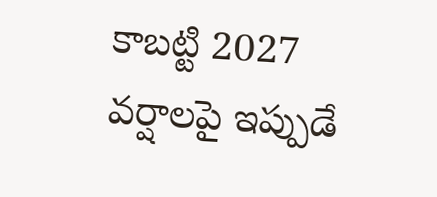కాబట్టి 2027 వర్షాలపై ఇప్పుడే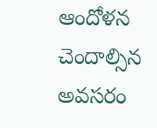ఆందోళన చెందాల్సిన అవసరం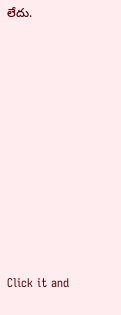లేదు.














Click it and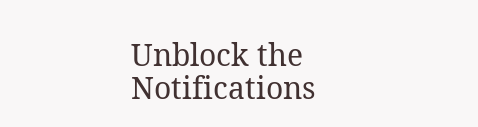Unblock the Notifications